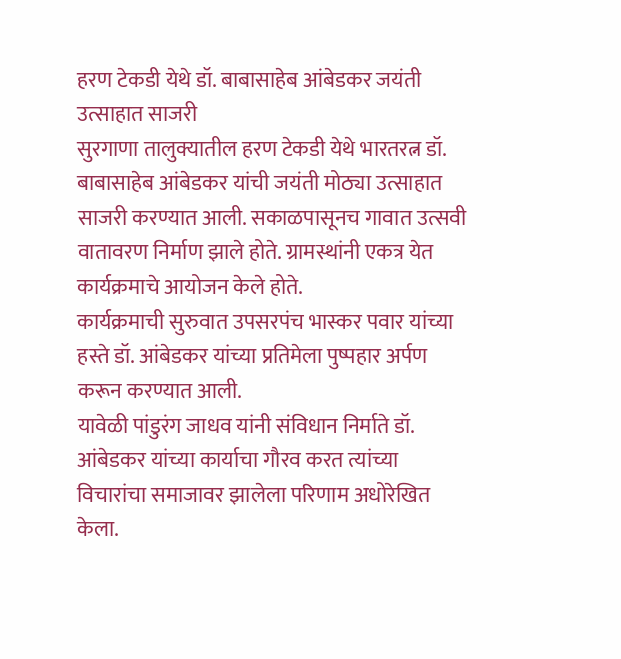हरण टेकडी येथे डॉ. बाबासाहेब आंबेडकर जयंती उत्साहात साजरी
सुरगाणा तालुक्यातील हरण टेकडी येथे भारतरत्न डॉ. बाबासाहेब आंबेडकर यांची जयंती मोठ्या उत्साहात साजरी करण्यात आली. सकाळपासूनच गावात उत्सवी वातावरण निर्माण झाले होते. ग्रामस्थांनी एकत्र येत कार्यक्रमाचे आयोजन केले होते.
कार्यक्रमाची सुरुवात उपसरपंच भास्कर पवार यांच्या हस्ते डॉ. आंबेडकर यांच्या प्रतिमेला पुष्पहार अर्पण करून करण्यात आली.
यावेळी पांडुरंग जाधव यांनी संविधान निर्माते डॉ. आंबेडकर यांच्या कार्याचा गौरव करत त्यांच्या विचारांचा समाजावर झालेला परिणाम अधोरेखित केला.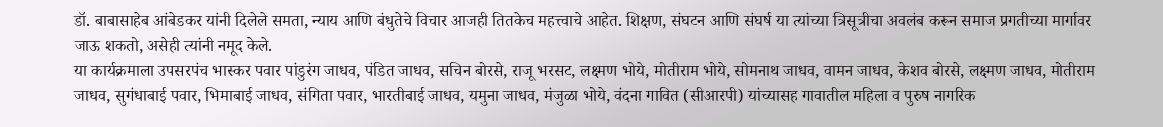डॉ. बाबासाहेब आंबेडकर यांनी दिलेले समता, न्याय आणि बंधुतेचे विचार आजही तितकेच महत्त्वाचे आहेत. शिक्षण, संघटन आणि संघर्ष या त्यांच्या त्रिसूत्रीचा अवलंब करून समाज प्रगतीच्या मार्गावर जाऊ शकतो, असेही त्यांनी नमूद केले.
या कार्यक्रमाला उपसरपंच भास्कर पवार पांडुरंग जाधव, पंडित जाधव, सचिन बोरसे, राजू भरसट, लक्ष्मण भोये, मोतीराम भोये, सोमनाथ जाधव, वामन जाधव, केशव बोरसे, लक्ष्मण जाधव, मोतीराम जाधव, सुगंधाबाई पवार, भिमाबाई जाधव, संगिता पवार, भारतीबाई जाधव, यमुना जाधव, मंजुळा भोये, वंदना गावित (सीआरपी) यांच्यासह गावातील महिला व पुरुष नागरिक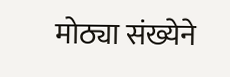मोठ्या संख्येने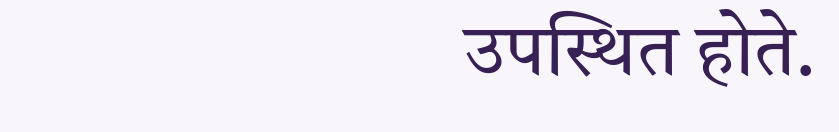उपस्थित होते.